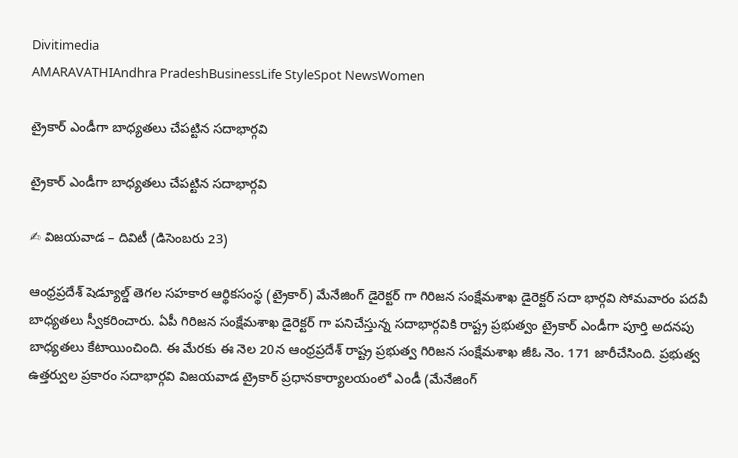Divitimedia
AMARAVATHIAndhra PradeshBusinessLife StyleSpot NewsWomen

ట్రైకార్ ఎండీగా బాధ్యతలు చేపట్టిన సదాభార్గవి

ట్రైకార్ ఎండీగా బాధ్యతలు చేపట్టిన సదాభార్గవి

✍ విజయవాడ – దివిటీ (డిసెంబరు 23)

ఆంధ్రప్రదేశ్ షెడ్యూల్డ్ తెగల సహకార ఆర్థికసంస్థ (ట్రైకార్) మేనేజింగ్ డైరెక్టర్ గా గిరిజన సంక్షేమశాఖ డైరెక్టర్ సదా భార్గవి సోమవారం పదవీ బాధ్యతలు స్వీకరించారు. ఏపీ గిరిజన సంక్షేమశాఖ డైరెక్టర్ గా పనిచేస్తున్న సదాభార్గవికి రాష్ట్ర ప్రభుత్వం ట్రైకార్ ఎండీగా పూర్తి అదనపు బాధ్యతలు కేటాయించింది. ఈ మేరకు ఈ నెల 20న ఆంధ్రప్రదేశ్ రాష్ట్ర ప్రభుత్వ గిరిజన సంక్షేమశాఖ జీఓ నెం. 171 జారీచేసింది. ప్రభుత్వ ఉత్తర్వుల ప్రకారం సదాభార్గవి విజయవాడ ట్రైకార్ ప్రధానకార్యాలయంలో ఎండీ (మేనేజింగ్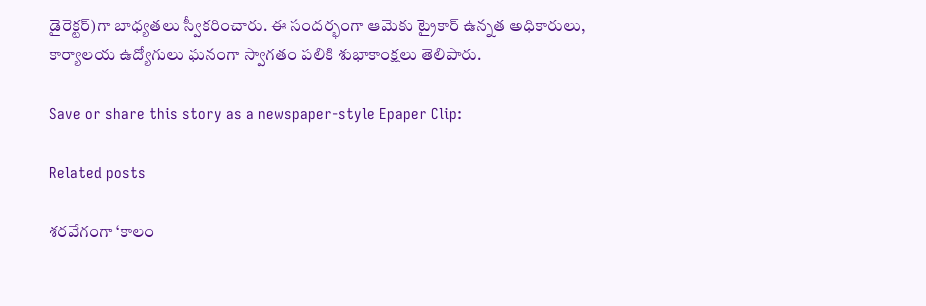డైరెక్టర్)గా బాధ్యతలు స్వీకరించారు. ఈ సందర్భంగా ఆమెకు ట్రైకార్ ఉన్నత అధికారులు, కార్యాలయ ఉద్యోగులు ఘనంగా స్వాగతం పలికి శుభాకాంక్షలు తెలిపారు.

Save or share this story as a newspaper-style Epaper Clip:

Related posts

శరవేగంగా ‘కాలం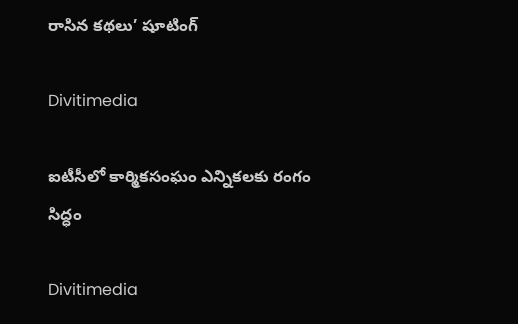రాసిన కథలు’ షూటింగ్

Divitimedia

ఐటీసీలో కార్మికసంఘం ఎన్నికలకు రంగం సిద్ధం

Divitimedia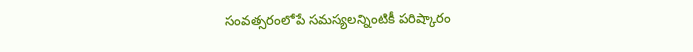సంవత్సరంలోపే సమస్యలన్నింటికీ పరిష్కారం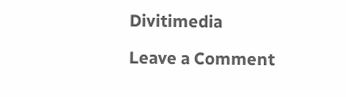Divitimedia

Leave a Comment